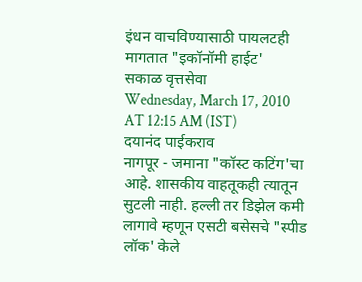इंधन वाचविण्यासाठी पायलटही मागतात "इकॉनॉमी हाईट'
सकाळ वृत्तसेवा
Wednesday, March 17, 2010 AT 12:15 AM (IST)
दयानंद पाईकराव
नागपूर - जमाना "कॉस्ट कटिंग'चा आहे. शासकीय वाहतूकही त्यातून सुटली नाही. हल्ली तर डिझेल कमी लागावे म्हणून एसटी बसेसचे "स्पीड लॉक' केले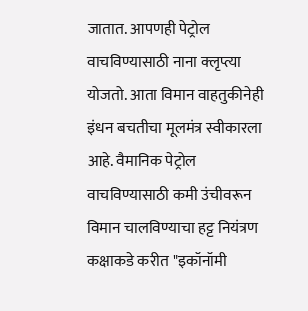जातात. आपणही पेट्रोल वाचविण्यासाठी नाना क्लृप्त्या योजतो. आता विमान वाहतुकीनेही इंधन बचतीचा मूलमंत्र स्वीकारला आहे. वैमानिक पेट्रोल वाचविण्यासाठी कमी उंचीवरून विमान चालविण्याचा हट्ट नियंत्रण कक्षाकडे करीत "इकॉनॉमी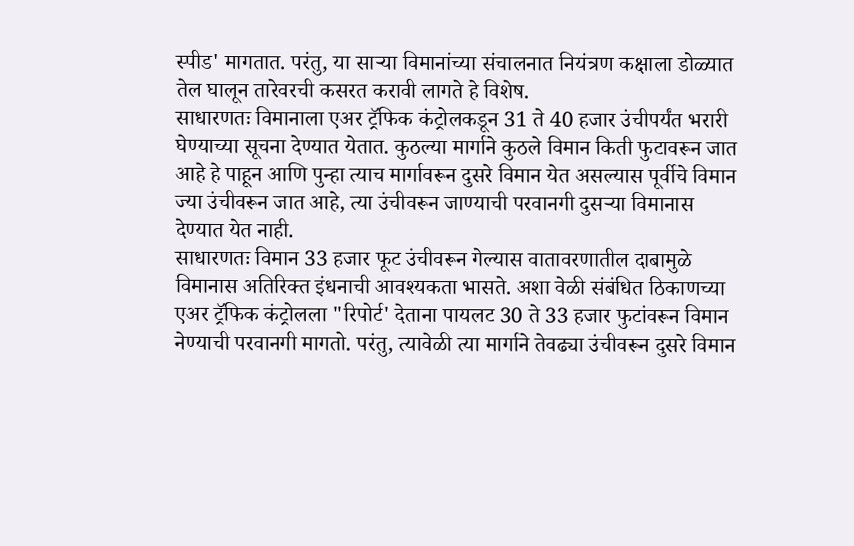स्पीड' मागतात. परंतु, या साऱ्या विमानांच्या संचालनात नियंत्रण कक्षाला डोळ्यात तेल घालून तारेवरची कसरत करावी लागते हे विशेष.
साधारणतः विमानाला एअर ट्रॅफिक कंट्रोलकडून 31 ते 40 हजार उंचीपर्यंत भरारी घेण्याच्या सूचना देण्यात येतात. कुठल्या मार्गाने कुठले विमान किती फुटावरून जात आहे हे पाहून आणि पुन्हा त्याच मार्गावरून दुसरे विमान येत असल्यास पूर्वीचे विमान ज्या उंचीवरून जात आहे, त्या उंचीवरून जाण्याची परवानगी दुसऱ्या विमानास देण्यात येत नाही.
साधारणतः विमान 33 हजार फूट उंचीवरून गेल्यास वातावरणातील दाबामुळे विमानास अतिरिक्त इंधनाची आवश्यकता भासते. अशा वेळी संबंधित ठिकाणच्या एअर ट्रॅफिक कंट्रोलला "रिपोर्ट' देताना पायलट 30 ते 33 हजार फुटांवरून विमान नेण्याची परवानगी मागतो. परंतु, त्यावेळी त्या मार्गाने तेवढ्या उंचीवरून दुसरे विमान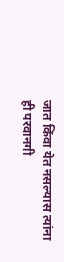जात किंवा येत नसल्यास त्यांना ही परवानगी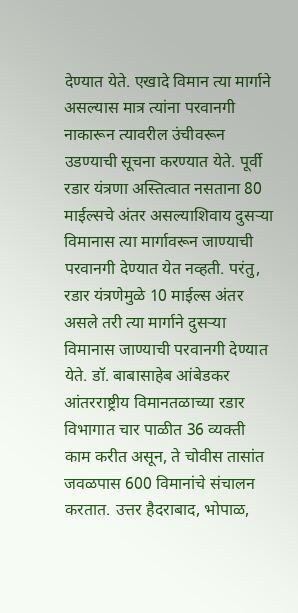देण्यात येते. एखादे विमान त्या मार्गाने असल्यास मात्र त्यांना परवानगी नाकारून त्यावरील उंचीवरून उडण्याची सूचना करण्यात येते. पूर्वी रडार यंत्रणा अस्तित्वात नसताना 80 माईल्सचे अंतर असल्याशिवाय दुसऱ्या विमानास त्या मार्गावरून जाण्याची परवानगी देण्यात येत नव्हती. परंतु, रडार यंत्रणेमुळे 10 माईल्स अंतर असले तरी त्या मार्गाने दुसऱ्या विमानास जाण्याची परवानगी देण्यात येते. डॉ. बाबासाहेब आंबेडकर आंतरराष्ट्रीय विमानतळाच्या रडार विभागात चार पाळीत 36 व्यक्ती काम करीत असून, ते चोवीस तासांत जवळपास 600 विमानांचे संचालन करतात. उत्तर हैदराबाद, भोपाळ,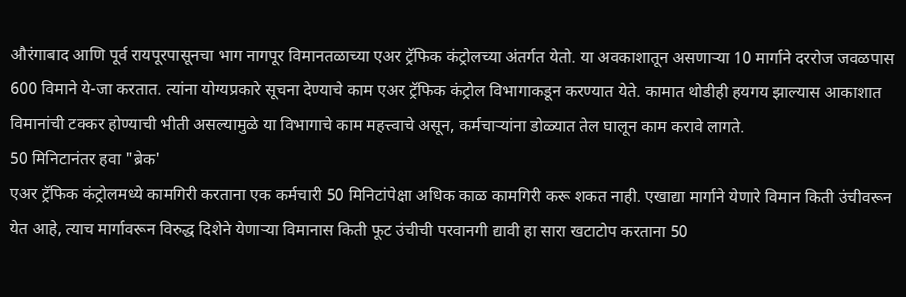औरंगाबाद आणि पूर्व रायपूरपासूनचा भाग नागपूर विमानतळाच्या एअर ट्रॅफिक कंट्रोलच्या अंतर्गत येतो. या अवकाशातून असणाऱ्या 10 मार्गाने दररोज जवळपास 600 विमाने ये-जा करतात. त्यांना योग्यप्रकारे सूचना देण्याचे काम एअर ट्रॅफिक कंट्रोल विभागाकडून करण्यात येते. कामात थोडीही हयगय झाल्यास आकाशात विमानांची टक्कर होण्याची भीती असल्यामुळे या विभागाचे काम महत्त्वाचे असून, कर्मचाऱ्यांना डोळ्यात तेल घालून काम करावे लागते.
50 मिनिटानंतर हवा "ब्रेक'
एअर ट्रॅफिक कंट्रोलमध्ये कामगिरी करताना एक कर्मचारी 50 मिनिटांपेक्षा अधिक काळ कामगिरी करू शकत नाही. एखाद्या मार्गाने येणारे विमान किती उंचीवरून येत आहे, त्याच मार्गावरून विरुद्ध दिशेने येणाऱ्या विमानास किती फूट उंचीची परवानगी द्यावी हा सारा खटाटोप करताना 50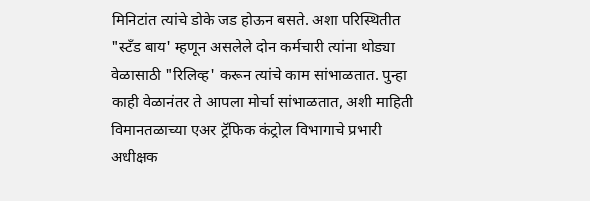मिनिटांत त्यांचे डोके जड होऊन बसते. अशा परिस्थितीत "स्टॅंड बाय' म्हणून असलेले दोन कर्मचारी त्यांना थोड्या वेळासाठी "रिलिव्ह' करून त्यांचे काम सांभाळतात. पुन्हा काही वेळानंतर ते आपला मोर्चा सांभाळतात, अशी माहिती विमानतळाच्या एअर ट्रॅफिक कंट्रोल विभागाचे प्रभारी अधीक्षक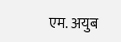एम. अयुब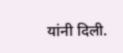यांनी दिली.